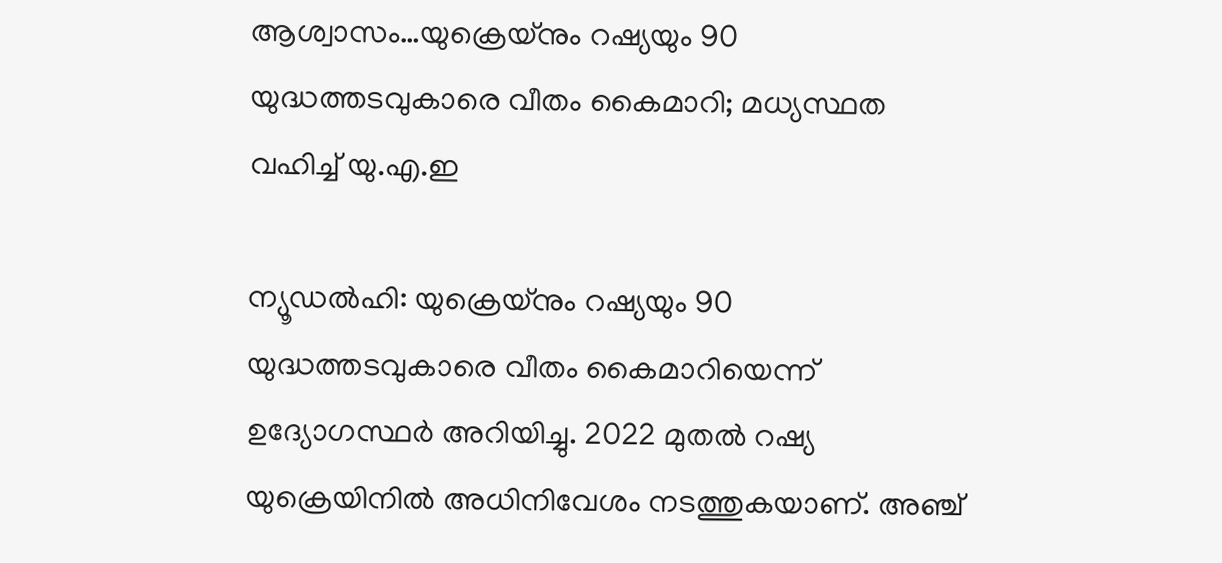ആശ്വാസം…യുക്രെയ്നും റഷ്യയും 90 യുദ്ധത്തടവുകാരെ വീതം കൈമാറി; മധ്യസ്ഥത വഹിച്ച്‌ യു.എ.ഇ

ന്യൂഡല്‍ഹി: യുക്രെയ്നും റഷ്യയും 90 യുദ്ധത്തടവുകാരെ വീതം കൈമാറിയെന്ന് ഉദ്യോഗസ്ഥര്‍ അറിയിച്ചു. 2022 മുതല്‍ റഷ്യ യുക്രെയിനില്‍ അധിനിവേശം നടത്തുകയാണ്. അഞ്ച്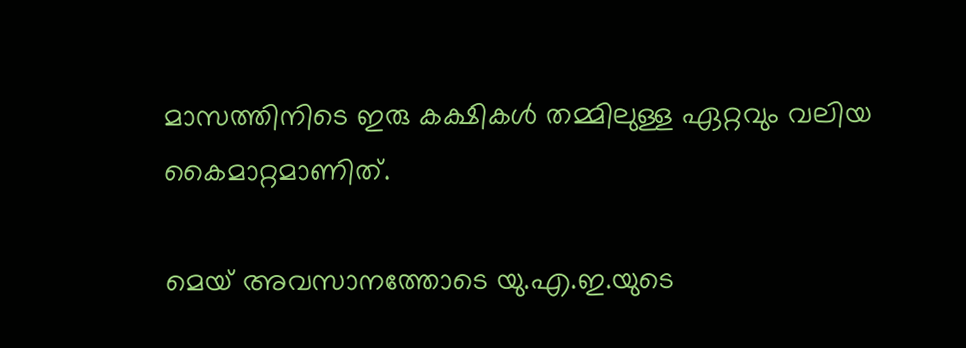മാസത്തിനിടെ ഇരു കക്ഷികള്‍ തമ്മിലുള്ള ഏറ്റവും വലിയ കൈമാറ്റമാണിത്.

മെയ് അവസാനത്തോടെ യു.എ.ഇ.യുടെ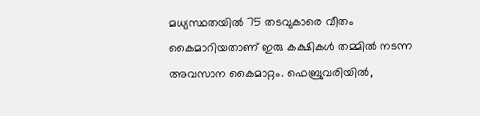മധ്യസ്ഥതയില്‍ 75 തടവുകാരെ വീതം കൈമാറിയതാണ് ഇരു കക്ഷികള്‍ തമ്മില്‍ നടന്ന അവസാന കൈമാറ്റം. ഫെബ്രുവരിയില്‍,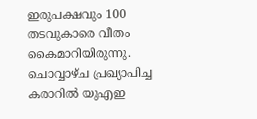ഇരുപക്ഷവും 100 തടവുകാരെ വീതം കൈമാറിയിരുന്നു. ചൊവ്വാഴ്ച പ്രഖ്യാപിച്ച കരാറില്‍ യുഎഇ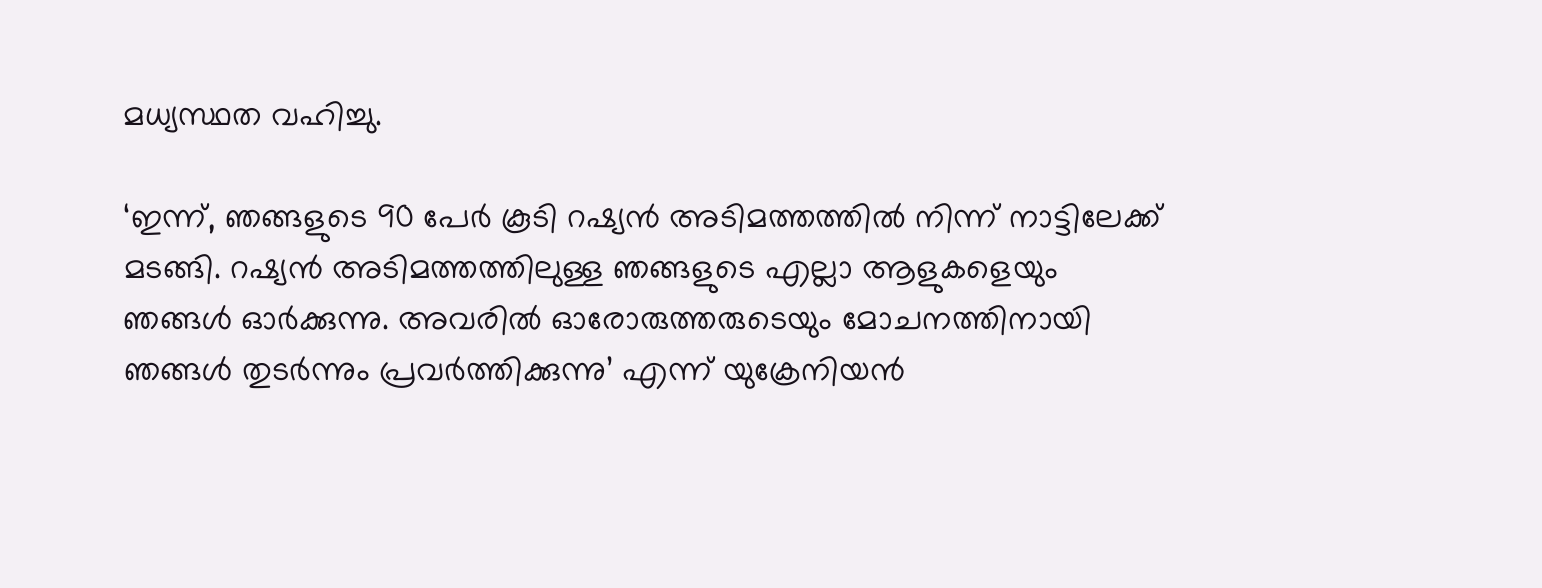മധ്യസ്ഥത വഹിച്ചു.

‘ഇന്ന്, ഞങ്ങളുടെ 90 പേര്‍ കൂടി റഷ്യന്‍ അടിമത്തത്തില്‍ നിന്ന് നാട്ടിലേക്ക് മടങ്ങി. റഷ്യന്‍ അടിമത്തത്തിലുള്ള ഞങ്ങളുടെ എല്ലാ ആളുകളെയും ഞങ്ങള്‍ ഓര്‍ക്കുന്നു. അവരില്‍ ഓരോരുത്തരുടെയും മോചനത്തിനായി ഞങ്ങള്‍ തുടര്‍ന്നും പ്രവര്‍ത്തിക്കുന്നു’ എന്ന് യുക്രേനിയന്‍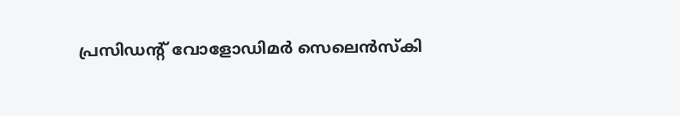പ്രസിഡന്റ് വോളോഡിമര്‍ സെലെന്‍സ്‌കി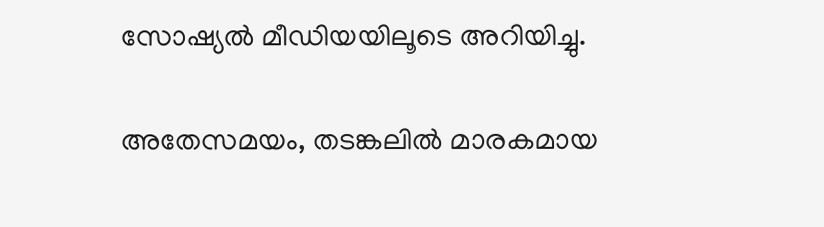സോഷ്യല്‍ മീഡിയയിലൂടെ അറിയിച്ചു.

അതേസമയം, തടങ്കലില്‍ മാരകമായ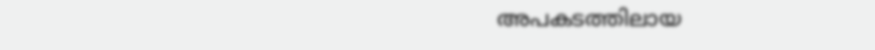അപകടത്തിലായ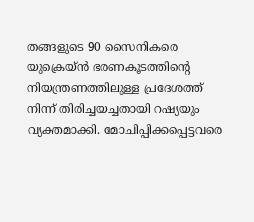തങ്ങളുടെ 90 സൈനികരെ യുക്രെയ്ന്‍ ഭരണകൂടത്തിന്റെ നിയന്ത്രണത്തിലുള്ള പ്രദേശത്ത് നിന്ന് തിരിച്ചയച്ചതായി റഷ്യയും വ്യക്തമാക്കി. മോചിപ്പിക്കപ്പെട്ടവരെ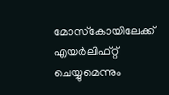മോസ്‌കോയിലേക്ക് എയര്‍ലിഫ്റ്റ് ചെയ്യുമെന്നും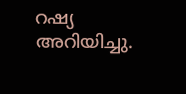റഷ്യ അറിയിച്ചു.